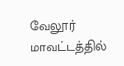வேலூர் மாவட்டத்தில்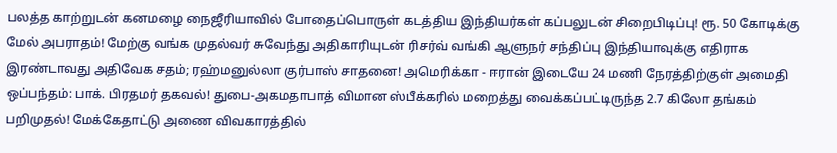பலத்த காற்றுடன் கனமழை நைஜீரியாவில் போதைப்பொருள் கடத்திய இந்தியர்கள் கப்பலுடன் சிறைபிடிப்பு! ரூ. 50 கோடிக்கு மேல் அபராதம்! மேற்கு வங்க முதல்வர் சுவேந்து அதிகாரியுடன் ரிசர்வ் வங்கி ஆளுநர் சந்திப்பு இந்தியாவுக்கு எதிராக இரண்டாவது அதிவேக சதம்; ரஹ்மனுல்லா குர்பாஸ் சாதனை! அமெரிக்கா - ஈரான் இடையே 24 மணி நேரத்திற்குள் அமைதி ஒப்பந்தம்: பாக். பிரதமர் தகவல்! துபை-அகமதாபாத் விமான ஸ்பீக்கரில் மறைத்து வைக்கப்பட்டிருந்த 2.7 கிலோ தங்கம் பறிமுதல்! மேக்கேதாட்டு அணை விவகாரத்தில்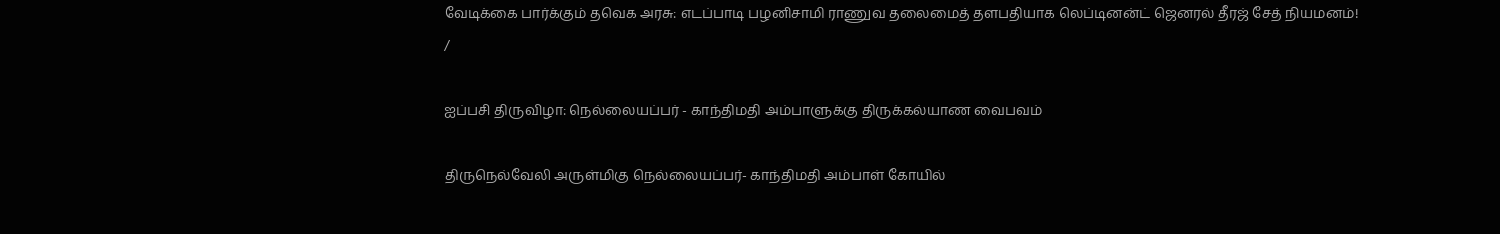வேடிக்கை பார்க்கும் தவெக அரசு: எடப்பாடி பழனிசாமி ராணுவ தலைமைத் தளபதியாக லெப்டினன்ட் ஜெனரல் தீரஜ் சேத் நியமனம்!
/

ஐப்பசி திருவிழா: நெல்லையப்பர் - காந்திமதி அம்பாளுக்கு திருக்கல்யாண வைபவம்

திருநெல்வேலி அருள்மிகு நெல்லையப்பர்- காந்திமதி அம்பாள் கோயில்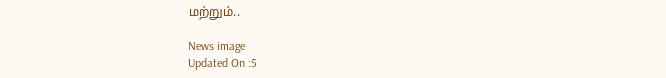மற்றும்..

News image
Updated On :5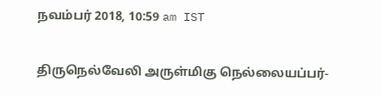நவம்பர் 2018, 10:59 am IST

திருநெல்வேலி அருள்மிகு நெல்லையப்பர்-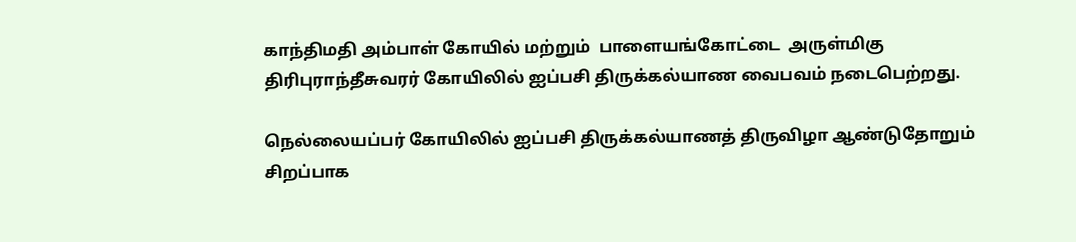காந்திமதி அம்பாள் கோயில் மற்றும்  பாளையங்கோட்டை  அருள்மிகு திரிபுராந்தீசுவரர் கோயிலில் ஐப்பசி திருக்கல்யாண வைபவம் நடைபெற்றது.

நெல்லையப்பர் கோயிலில் ஐப்பசி திருக்கல்யாணத் திருவிழா ஆண்டுதோறும் சிறப்பாக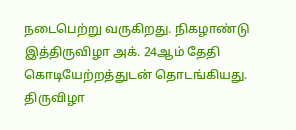நடைபெற்று வருகிறது. நிகழாண்டு இத்திருவிழா அக். 24ஆம் தேதி கொடியேற்றத்துடன் தொடங்கியது. திருவிழா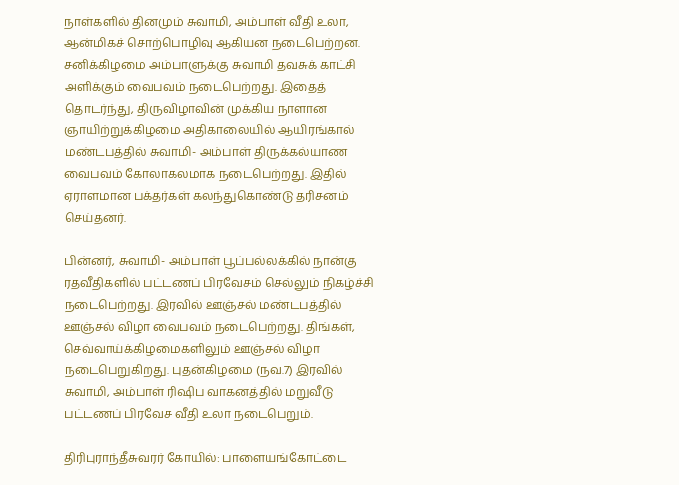நாள்களில் தினமும் சுவாமி, அம்பாள் வீதி உலா, ஆன்மிகச் சொற்பொழிவு ஆகியன நடைபெற்றன. சனிக்கிழமை அம்பாளுக்கு சுவாமி தவசுக் காட்சி அளிக்கும் வைபவம் நடைபெற்றது. இதைத் தொடர்ந்து, திருவிழாவின் முக்கிய நாளான ஞாயிற்றுக்கிழமை அதிகாலையில் ஆயிரங்கால் மண்டபத்தில் சுவாமி- அம்பாள் திருக்கல்யாண வைபவம் கோலாகலமாக நடைபெற்றது. இதில் ஏராளமான பக்தர்கள் கலந்துகொண்டு தரிசனம் செய்தனர்.

பின்னர், சுவாமி- அம்பாள் பூப்பல்லக்கில் நான்கு ரதவீதிகளில் பட்டணப் பிரவேசம் செல்லும் நிகழ்ச்சி நடைபெற்றது. இரவில் ஊஞ்சல் மண்டபத்தில் ஊஞ்சல் விழா வைபவம் நடைபெற்றது. திங்கள், செவ்வாய்க்கிழமைகளிலும் ஊஞ்சல் விழா நடைபெறுகிறது. புதன்கிழமை (நவ.7) இரவில் சுவாமி, அம்பாள் ரிஷிப வாகனத்தில் மறுவீடு பட்டணப் பிரவேச வீதி உலா நடைபெறும்.

திரிபுராந்தீசுவரர் கோயில்: பாளையங்கோட்டை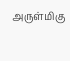அருள்மிகு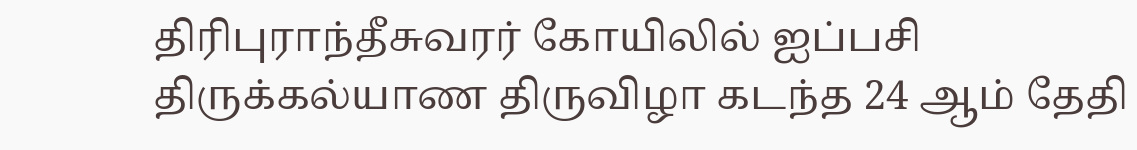திரிபுராந்தீசுவரர் கோயிலில் ஐப்பசி  திருக்கல்யாண திருவிழா கடந்த 24 ஆம் தேதி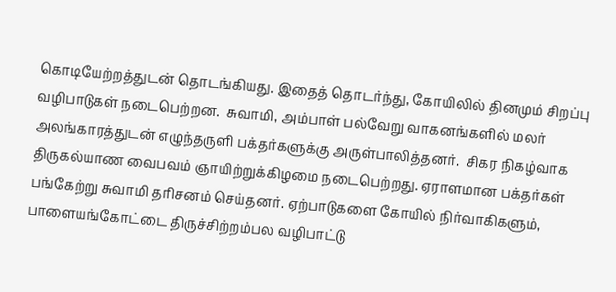கொடியேற்றத்துடன் தொடங்கியது. இதைத் தொடர்ந்து, கோயிலில் தினமும் சிறப்பு வழிபாடுகள் நடைபெற்றன.  சுவாமி, அம்பாள் பல்வேறு வாகனங்களில் மலர் அலங்காரத்துடன் எழுந்தருளி பக்தர்களுக்கு அருள்பாலித்தனர்.  சிகர நிகழ்வாக திருகல்யாண வைபவம் ஞாயிற்றுக்கிழமை நடைபெற்றது. ஏராளமான பக்தர்கள் பங்கேற்று சுவாமி தரிசனம் செய்தனர். ஏற்பாடுகளை கோயில் நிர்வாகிகளும், பாளையங்கோட்டை திருச்சிற்றம்பல வழிபாட்டு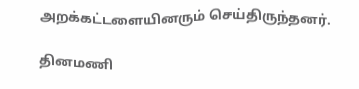அறக்கட்டளையினரும் செய்திருந்தனர்.

தினமணி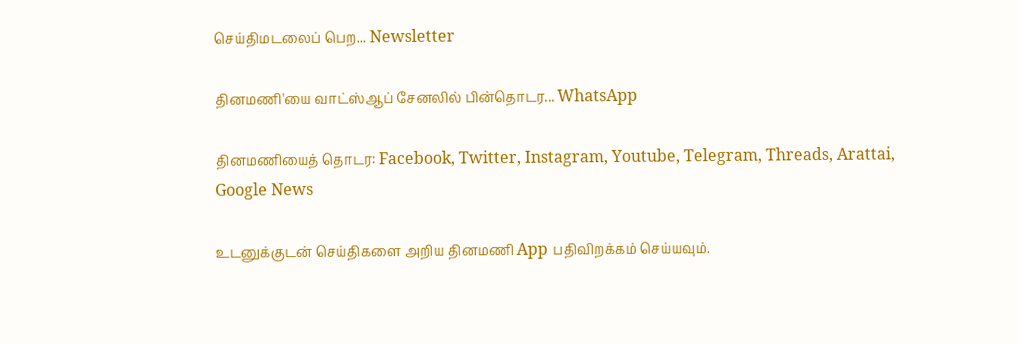செய்திமடலைப் பெற... Newsletter

தினமணி'யை வாட்ஸ்ஆப் சேனலில் பின்தொடர... WhatsApp

தினமணியைத் தொடர: Facebook, Twitter, Instagram, Youtube, Telegram, Threads, Arattai, Google News

உடனுக்குடன் செய்திகளை அறிய தினமணி App பதிவிறக்கம் செய்யவும்.